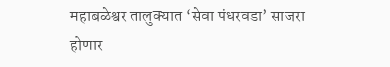महाबळेश्वर तालुक्यात ‘सेवा पंधरवडा’ साजरा होणार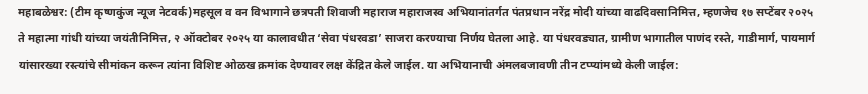महाबळेश्वर: (टीम कृष्णकुंज न्यूज नेटवर्क)महसूल व वन विभागाने छत्रपती शिवाजी महाराज महाराजस्व अभियानांतर्गत पंतप्रधान नरेंद्र मोदी यांच्या वाढदिवसानिमित्त, म्हणजेच १७ सप्टेंबर २०२५ ते महात्मा गांधी यांच्या जयंतीनिमित्त, २ ऑक्टोबर २०२५ या कालावधीत ‘सेवा पंधरवडा’ साजरा करण्याचा निर्णय घेतला आहे. या पंधरवड्यात, ग्रामीण भागातील पाणंद रस्ते, गाडीमार्ग, पायमार्ग यांसारख्या रस्त्यांचे सीमांकन करून त्यांना विशिष्ट ओळख क्रमांक देण्यावर लक्ष केंद्रित केले जाईल. या अभियानाची अंमलबजावणी तीन टप्प्यांमध्ये केली जाईल: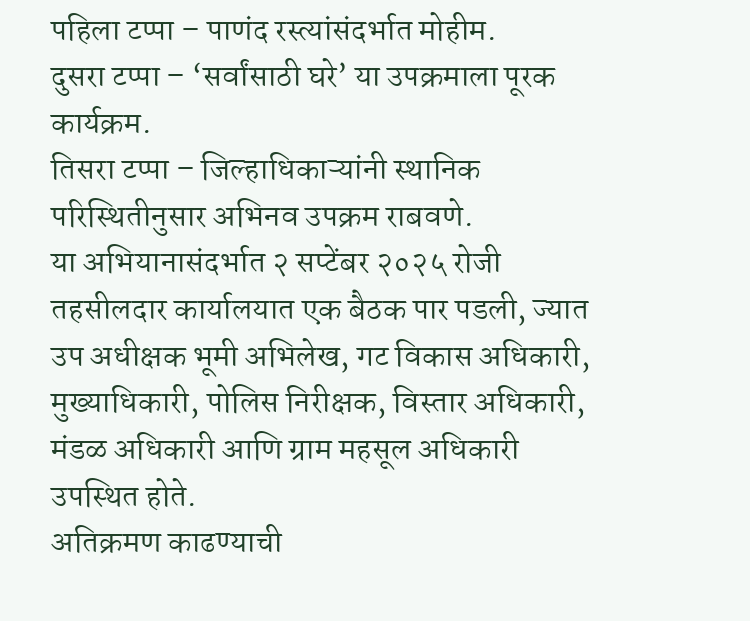पहिला टप्पा – पाणंद रस्त्यांसंदर्भात मोहीम.
दुसरा टप्पा – ‘सर्वांसाठी घरे’ या उपक्रमाला पूरक कार्यक्रम.
तिसरा टप्पा – जिल्हाधिकाऱ्यांनी स्थानिक परिस्थितीनुसार अभिनव उपक्रम राबवणे.
या अभियानासंदर्भात २ सप्टेंबर २०२५ रोजी तहसीलदार कार्यालयात एक बैठक पार पडली, ज्यात उप अधीक्षक भूमी अभिलेख, गट विकास अधिकारी, मुख्याधिकारी, पोलिस निरीक्षक, विस्तार अधिकारी, मंडळ अधिकारी आणि ग्राम महसूल अधिकारी उपस्थित होते.
अतिक्रमण काढण्याची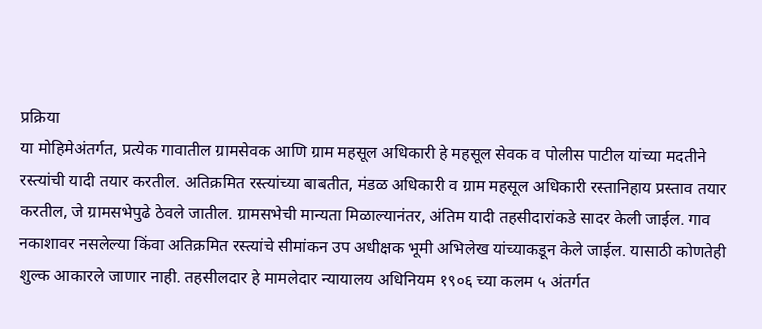प्रक्रिया
या मोहिमेअंतर्गत, प्रत्येक गावातील ग्रामसेवक आणि ग्राम महसूल अधिकारी हे महसूल सेवक व पोलीस पाटील यांच्या मदतीने रस्त्यांची यादी तयार करतील. अतिक्रमित रस्त्यांच्या बाबतीत, मंडळ अधिकारी व ग्राम महसूल अधिकारी रस्तानिहाय प्रस्ताव तयार करतील, जे ग्रामसभेपुढे ठेवले जातील. ग्रामसभेची मान्यता मिळाल्यानंतर, अंतिम यादी तहसीदारांकडे सादर केली जाईल. गाव नकाशावर नसलेल्या किंवा अतिक्रमित रस्त्यांचे सीमांकन उप अधीक्षक भूमी अभिलेख यांच्याकडून केले जाईल. यासाठी कोणतेही शुल्क आकारले जाणार नाही. तहसीलदार हे मामलेदार न्यायालय अधिनियम १९०६ च्या कलम ५ अंतर्गत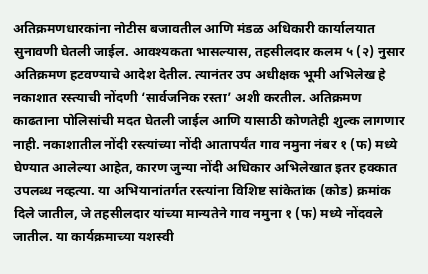अतिक्रमणधारकांना नोटीस बजावतील आणि मंडळ अधिकारी कार्यालयात सुनावणी घेतली जाईल. आवश्यकता भासल्यास, तहसीलदार कलम ५ (२) नुसार अतिक्रमण हटवण्याचे आदेश देतील. त्यानंतर उप अधीक्षक भूमी अभिलेख हे नकाशात रस्त्याची नोंदणी ‘सार्वजनिक रस्ता’ अशी करतील. अतिक्रमण काढताना पोलिसांची मदत घेतली जाईल आणि यासाठी कोणतेही शुल्क लागणार नाही. नकाशातील नोंदी रस्त्यांच्या नोंदी आतापर्यंत गाव नमुना नंबर १ (फ) मध्ये घेण्यात आलेल्या आहेत, कारण जुन्या नोंदी अधिकार अभिलेखात इतर हक्कात उपलब्ध नव्हत्या. या अभियानांतर्गत रस्त्यांना विशिष्ट सांकेतांक (कोड) क्रमांक दिले जातील, जे तहसीलदार यांच्या मान्यतेने गाव नमुना १ (फ) मध्ये नोंदवले जातील. या कार्यक्रमाच्या यशस्वी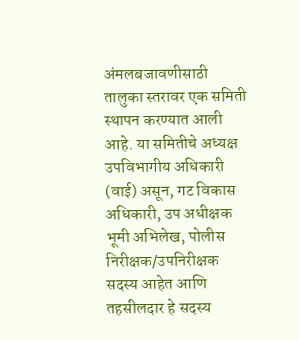अंमलबजावणीसाठी तालुका स्तरावर एक समिती स्थापन करण्यात आली आहे. या समितीचे अध्यक्ष उपविभागीय अधिकारी (वाई) असून, गट विकास अधिकारी, उप अधीक्षक भूमी अभिलेख, पोलीस निरीक्षक/उपनिरीक्षक सदस्य आहेत आणि तहसीलदार हे सदस्य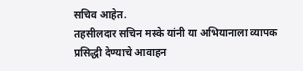सचिव आहेत.
तहसीलदार सचिन मस्के यांनी या अभियानाला व्यापक प्रसिद्धी देण्याचे आवाहन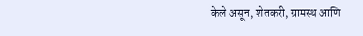केले असून, शेतकरी, ग्रामस्थ आणि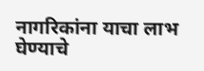नागरिकांना याचा लाभ घेण्याचे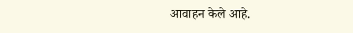आवाहन केले आहे.